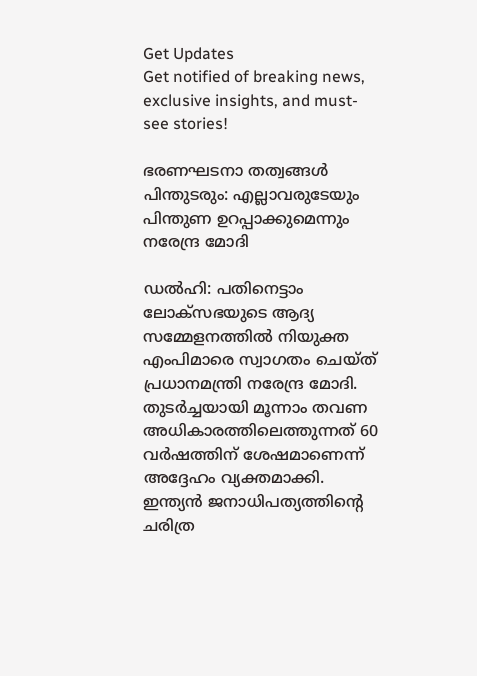Get Updates
Get notified of breaking news, exclusive insights, and must-see stories!

ഭരണഘടനാ തത്വങ്ങള്‍ പിന്തുടരും: എല്ലാവരുടേയും പിന്തുണ ഉറപ്പാക്കുമെന്നും നരേന്ദ്ര മോദി

ഡല്‍ഹി: പതിനെട്ടാം ലോക്സഭയുടെ ആദ്യ സമ്മേളനത്തില്‍ നിയുക്ത എംപിമാരെ സ്വാഗതം ചെയ്ത് പ്രധാനമന്ത്രി നരേന്ദ്ര മോദി. തുടര്‍ച്ചയായി മൂന്നാം തവണ അധികാരത്തിലെത്തുന്നത് 60 വര്‍ഷത്തിന് ശേഷമാണെന്ന് അദ്ദേഹം വ്യക്തമാക്കി. ഇന്ത്യന്‍ ജനാധിപത്യത്തിന്റെ ചരിത്ര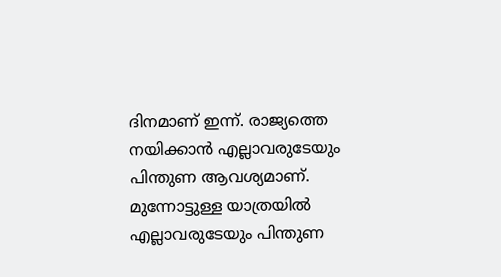ദിനമാണ് ഇന്ന്. രാജ്യത്തെ നയിക്കാന്‍ എല്ലാവരുടേയും പിന്തുണ ആവശ്യമാണ്. മുന്നോട്ടുള്ള യാത്രയില്‍ എല്ലാവരുടേയും പിന്തുണ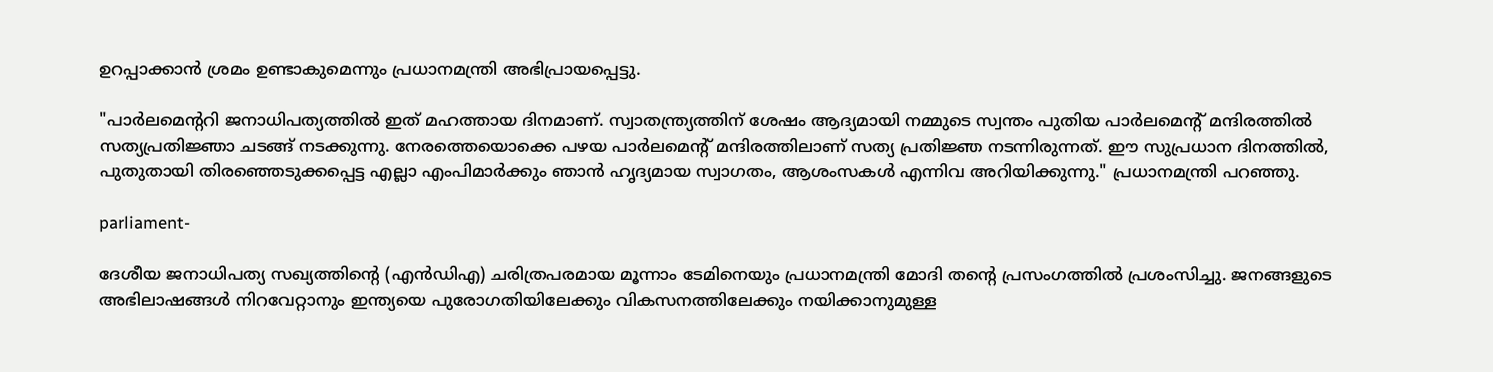ഉറപ്പാക്കാന്‍ ശ്രമം ഉണ്ടാകുമെന്നും പ്രധാനമന്ത്രി അഭിപ്രായപ്പെട്ടു.

"പാർലമെൻ്ററി ജനാധിപത്യത്തിൽ ഇത് മഹത്തായ ദിനമാണ്. സ്വാതന്ത്ര്യത്തിന് ശേഷം ആദ്യമായി നമ്മുടെ സ്വന്തം പുതിയ പാർലമെൻ്റ് മന്ദിരത്തിൽ സത്യപ്രതിജ്ഞാ ചടങ്ങ് നടക്കുന്നു. നേരത്തെയൊക്കെ പഴയ പാർലമെൻ്റ് മന്ദിരത്തിലാണ് സത്യ പ്രതിജ്ഞ നടന്നിരുന്നത്. ഈ സുപ്രധാന ദിനത്തിൽ, പുതുതായി തിരഞ്ഞെടുക്കപ്പെട്ട എല്ലാ എംപിമാർക്കും ഞാൻ ഹൃദ്യമായ സ്വാഗതം, ആശംസകൾ എന്നിവ അറിയിക്കുന്നു." പ്രധാനമന്ത്രി പറഞ്ഞു.

parliament-

ദേശീയ ജനാധിപത്യ സഖ്യത്തിൻ്റെ (എൻഡിഎ) ചരിത്രപരമായ മൂന്നാം ടേമിനെയും പ്രധാനമന്ത്രി മോദി തൻ്റെ പ്രസംഗത്തിൽ പ്രശംസിച്ചു. ജനങ്ങളുടെ അഭിലാഷങ്ങൾ നിറവേറ്റാനും ഇന്ത്യയെ പുരോഗതിയിലേക്കും വികസനത്തിലേക്കും നയിക്കാനുമുള്ള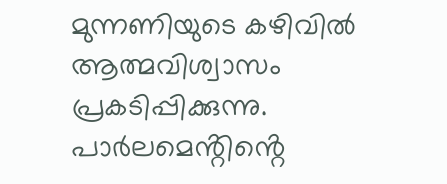മുന്നണിയുടെ കഴിവിൽ ആത്മവിശ്വാസം പ്രകടിപ്പിക്കുന്നു. പാർലമെൻ്റിൻ്റെ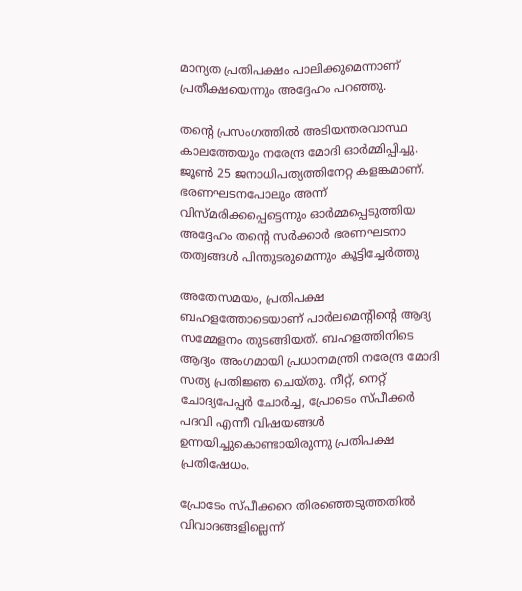മാന്യത പ്രതിപക്ഷം പാലിക്കുമെന്നാണ് പ്രതീക്ഷയെന്നും അദ്ദേഹം പറഞ്ഞു.

തന്റെ പ്രസംഗത്തില്‍ അടിയന്തരവാസ്ഥ കാലത്തേയും നരേന്ദ്ര മോദി ഓർമ്മിപ്പിച്ചു. ജൂൺ 25 ജനാധിപത്യത്തിനേറ്റ കളങ്കമാണ്. ഭരണഘടനപോലും അന്ന് വിസ്മരിക്കപ്പെട്ടെന്നും ഓർമ്മപ്പെടുത്തിയ അദ്ദേഹം തന്റെ സർക്കാർ ഭരണഘടനാ തത്വങ്ങള്‍ പിന്തുടരുമെന്നും കൂട്ടിച്ചേർത്തു

അതേസമയം, പ്രതിപക്ഷ ബഹളത്തോടെയാണ് പാർലമെന്റിന്റെ ആദ്യ സമ്മേളനം തുടങ്ങിയത്. ബഹളത്തിനിടെ ആദ്യം അംഗമായി പ്രധാനമന്ത്രി നരേന്ദ്ര മോദി സത്യ പ്രതിജ്ഞ ചെയ്തു. നീറ്റ്, നെറ്റ് ചോദ്യപേപ്പർ ചോർച്ച, പ്രോടെം സ്പീക്കർ പദവി എന്നീ വിഷയങ്ങൾ ഉന്നയിച്ചുകൊണ്ടായിരുന്നു പ്രതിപക്ഷ പ്രതിഷേധം.

പ്രോടേം സ്പീക്കറെ തിരഞ്ഞെടുത്തതില്‍ വിവാദങ്ങളില്ലെന്ന്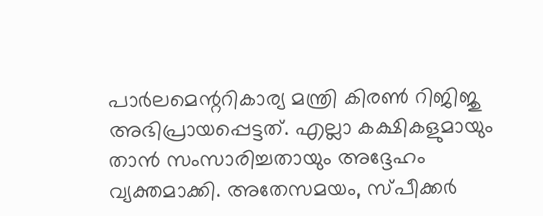പാർലമെന്ററികാര്യ മന്ത്രി കിരൺ റിജിജു അഭിപ്രായപ്പെട്ടത്. എല്ലാ കക്ഷികളുമായും താന്‍ സംസാരിച്ചതായും അദ്ദേഹം വ്യക്തമാക്കി. അതേസമയം, സ്പീക്കർ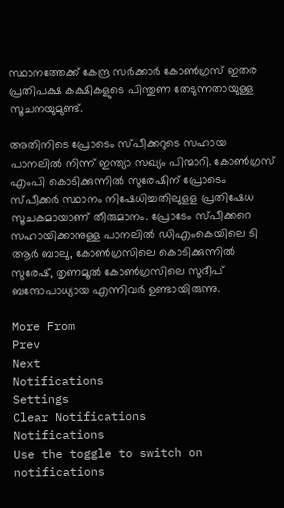സ്ഥാനത്തേക്ക് കേന്ദ്ര സർക്കാർ കോൺഗ്രസ് ഇതര പ്രതിപക്ഷ കക്ഷികളുടെ പിന്തുണ തേടുന്നതായുള്ള സൂചനയുമുണ്ട്.

അതിനിടെ പ്രോടെം സ്പീക്കറുടെ സഹായ പാനലില്‍ നിന്ന് ഇന്ത്യാ സഖ്യം പിന്മാറി. കോണ്‍ഗ്രസ് എംപി കൊടിക്കുന്നില്‍ സുരേഷിന് പ്രോടെം സ്പീക്കര്‍ സ്ഥാനം നിഷേധിച്ചതിലുളള പ്രതിഷേധ സൂചകമായാണ് തീരുമാനം. പ്രോടേം സ്പീക്കറെ സഹായിക്കാനുള്ള പാനലില്‍ ഡിഎംകെയിലെ ടി ആര്‍ ബാലു, കോണ്‍ഗ്രസിലെ കൊടിക്കുന്നില്‍ സുരേഷ്, തൃണമൂല്‍ കോണ്‍ഗ്രസിലെ സുദീപ് ബന്ദോപാധ്യായ എന്നിവര്‍ ഉണ്ടായിരുന്നു.

More From
Prev
Next
Notifications
Settings
Clear Notifications
Notifications
Use the toggle to switch on notifications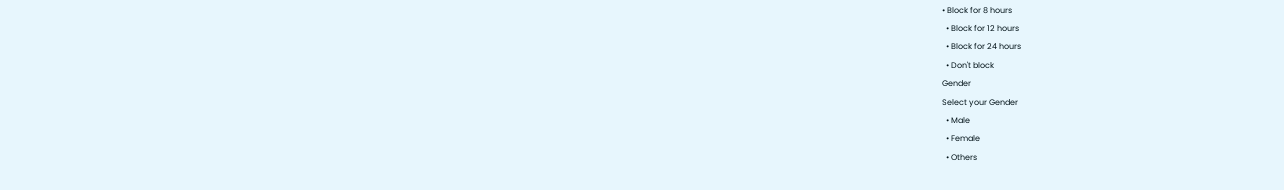• Block for 8 hours
  • Block for 12 hours
  • Block for 24 hours
  • Don't block
Gender
Select your Gender
  • Male
  • Female
  • Others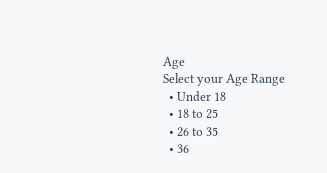Age
Select your Age Range
  • Under 18
  • 18 to 25
  • 26 to 35
  • 36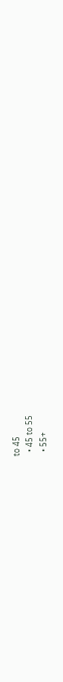to 45
  • 45 to 55
  • 55+